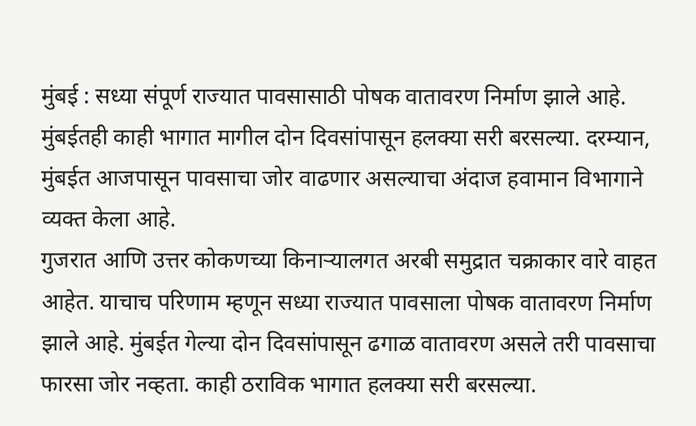मुंबई : सध्या संपूर्ण राज्यात पावसासाठी पोषक वातावरण निर्माण झाले आहे. मुंबईतही काही भागात मागील दोन दिवसांपासून हलक्या सरी बरसल्या. दरम्यान, मुंबईत आजपासून पावसाचा जोर वाढणार असल्याचा अंदाज हवामान विभागाने व्यक्त केला आहे.
गुजरात आणि उत्तर कोकणच्या किनाऱ्यालगत अरबी समुद्रात चक्राकार वारे वाहत आहेत. याचाच परिणाम म्हणून सध्या राज्यात पावसाला पोषक वातावरण निर्माण झाले आहे. मुंबईत गेल्या दोन दिवसांपासून ढगाळ वातावरण असले तरी पावसाचा फारसा जोर नव्हता. काही ठराविक भागात हलक्या सरी बरसल्या.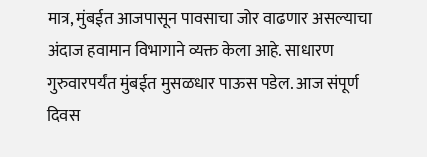मात्र, मुंबईत आजपासून पावसाचा जोर वाढणार असल्याचा अंदाज हवामान विभागाने व्यक्त केला आहे. साधारण गुरुवारपर्यंत मुंबईत मुसळधार पाऊस पडेल. आज संपूर्ण दिवस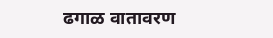ढगाळ वातावरण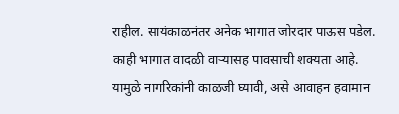राहील. सायंकाळनंतर अनेक भागात जोरदार पाऊस पडेल. काही भागात वादळी वाऱ्यासह पावसाची शक्यता आहे. यामुळे नागरिकांनी काळजी घ्यावी, असे आवाहन हवामान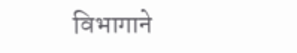विभागाने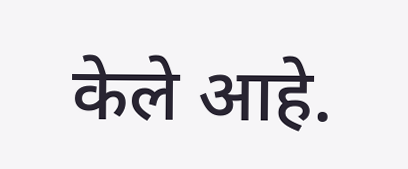केले आहे.